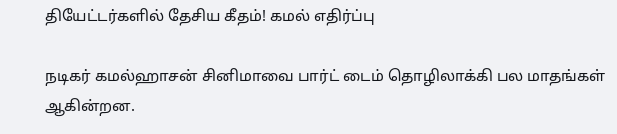தியேட்டர்களில் தேசிய கீதம்! கமல் எதிர்ப்பு

நடிகர் கமல்ஹாசன் சினிமாவை பார்ட் டைம் தொழிலாக்கி பல மாதங்கள் ஆகின்றன.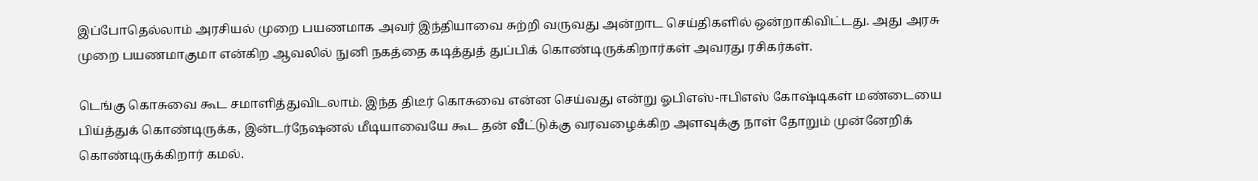இப்போதெல்லாம் அரசியல் முறை பயணமாக அவர் இந்தியாவை சுற்றி வருவது அன்றாட செய்திகளில் ஒன்றாகிவிட்டது. அது அரசு முறை பயணமாகுமா என்கிற ஆவலில் நுனி நகத்தை கடித்துத் துப்பிக் கொண்டிருக்கிறார்கள் அவரது ரசிகர்கள்.

டெங்கு கொசுவை கூட சமாளித்துவிடலாம். இந்த திடீர் கொசுவை என்ன செய்வது என்று ஓபிஎஸ்-ஈபிஎஸ் கோஷ்டிகள் மண்டையை பிய்த்துக் கொண்டிருக்க, இன்டர்நேஷனல் மீடியாவையே கூட தன் வீட்டுக்கு வரவழைக்கிற அளவுக்கு நாள் தோறும் முன்னேறிக் கொண்டிருக்கிறார் கமல்.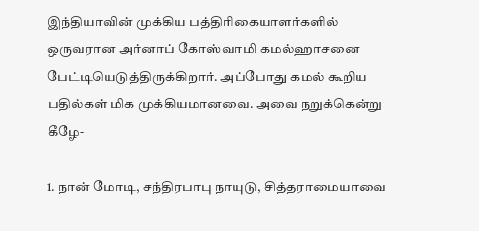இந்தியாவின் முக்கிய பத்திரிகையாளர்களில் ஒருவரான அர்னாப் கோஸ்வாமி கமல்ஹாசனை பேட்டியெடுத்திருக்கிறார். அப்போது கமல் கூறிய பதில்கள் மிக முக்கியமானவை. அவை நறுக்கென்று கீழே-

1. நான் மோடி, சந்திரபாபு நாயுடு, சித்தராமையாவை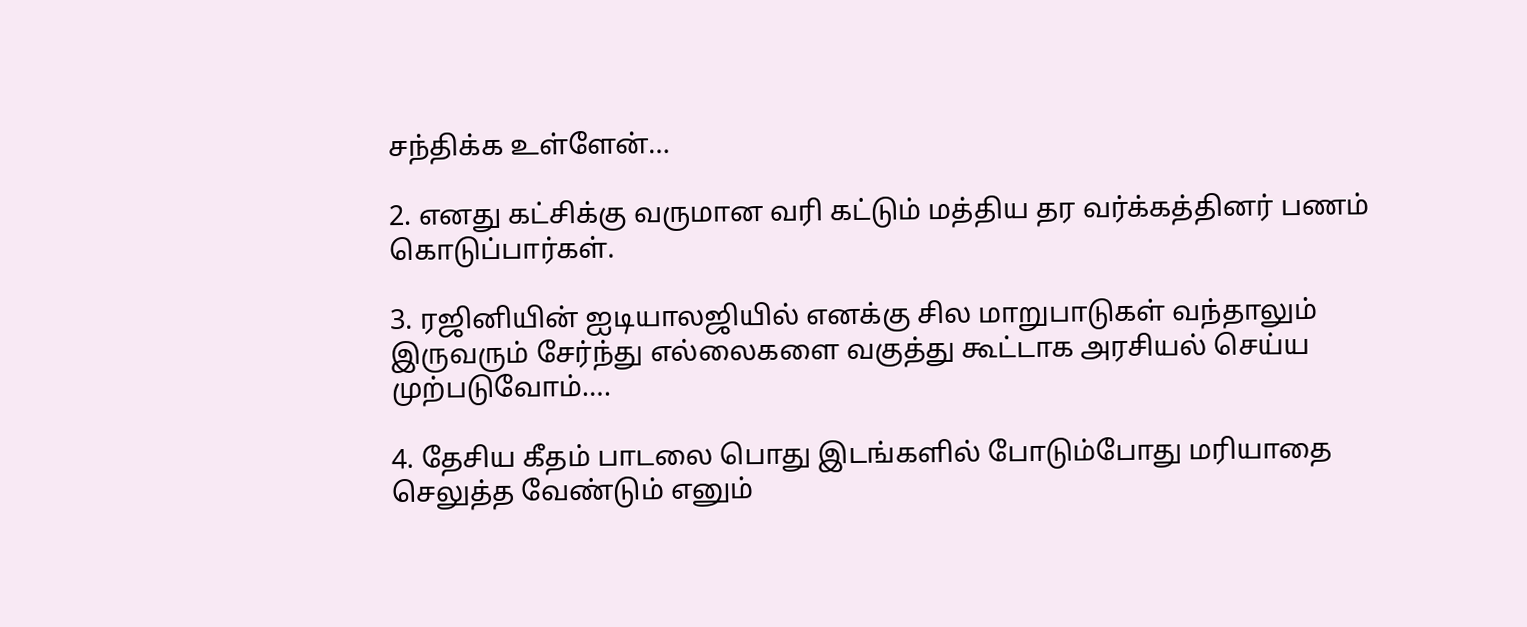சந்திக்க உள்ளேன்…

2. எனது கட்சிக்கு வருமான வரி கட்டும் மத்திய தர வர்க்கத்தினர் பணம் கொடுப்பார்கள்.

3. ரஜினியின் ஐடியாலஜியில் எனக்கு சில மாறுபாடுகள் வந்தாலும் இருவரும் சேர்ந்து எல்லைகளை வகுத்து கூட்டாக அரசியல் செய்ய முற்படுவோம்….

4. தேசிய கீதம் பாடலை பொது இடங்களில் போடும்போது மரியாதை செலுத்த வேண்டும் எனும்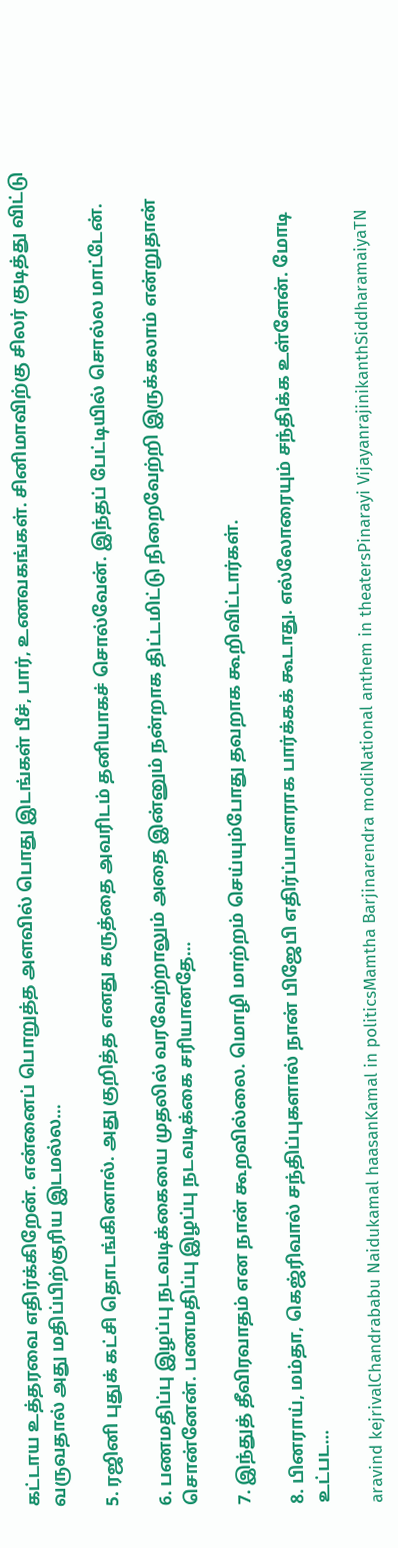கட்டாய உத்தரவை எதிர்க்கிறேன். என்னைப் பொறுத்த அளவில் பொது இடங்கள் பீச், பார், உணவகங்கள். சினிமாவிற்கு சிலர் குடித்து விட்டு வருவதால் அது மதிப்பிற்குரிய இடமல்ல…

5. ரஜினி புதுக் கட்சி தொடங்கினால். அது குறித்த எனது கருத்தை அவரிடம் தனியாகச் சொல்வேன். இந்தப் பேட்டியில் சொல்ல மாட்டேன்.

6. பணமதிப்பு இழப்பு நடவடிக்கையை முதலில் வரவேற்றாலும் அதை இன்னும் நன்றாக திட்டமிட்டு நிறைவேற்றி இருக்கலாம் என்றுதான் சொன்னேன். பணமதிப்பு இழப்பு நடவடிக்கை சரியானதே…

7. இந்துத் தீவிரவாதம் என நான் கூறவில்லை. மொழி மாற்றம் செய்யும்போது தவறாக கூறிவிட்டார்கள்.

8. பினராய், மம்தா, கெஜ்ரிவால் சந்திப்புகளால் நான் பிஜேபி எதிர்ப்பாளராக பார்க்கக் கூடாது. எல்லோரையும் சந்திக்க உள்ளேன். மோடி உட்பட…

aravind kejrivalChandrababu Naidukamal haasanKamal in politicsMamtha Barjinarendra modiNational anthem in theatersPinarayi VijayanrajinikanthSiddharamaiyaTN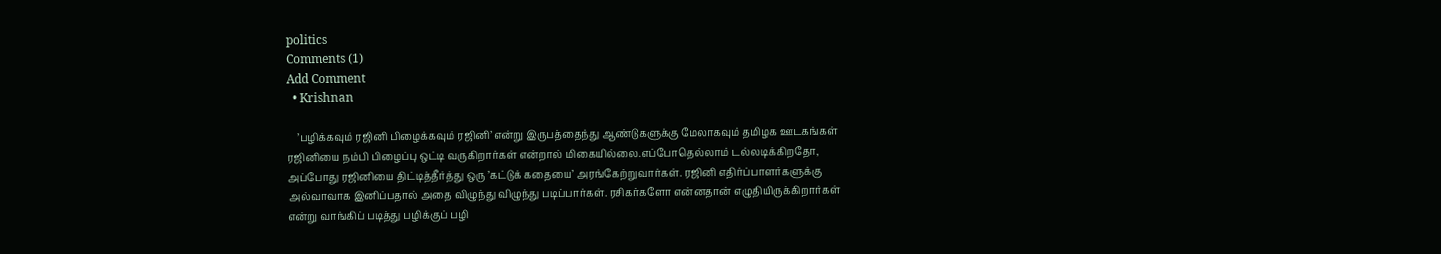politics
Comments (1)
Add Comment
  • Krishnan

    ’பழிக்கவும் ரஜினி பிழைக்கவும் ரஜினி’ என்று இருபத்தைந்து ஆண்டுகளுக்கு மேலாகவும் தமிழக ஊடகங்கள் ரஜினியை நம்பி பிழைப்பு ஒட்டி வருகிறார்கள் என்றால் மிகையில்லை.எப்போதெல்லாம் டல்லடிக்கிறதோ, அப்போது ரஜினியை திட்டித்தீர்த்து ஒரு ’கட்டுக் கதையை’ அரங்கேற்றுவார்கள். ரஜினி எதிர்ப்பாளர்களுக்கு அல்வாவாக இனிப்பதால் அதை விழுந்து விழுந்து படிப்பார்கள். ரசிகர்களோ என்னதான் எழுதியிருக்கிறார்கள் என்று வாங்கிப் படித்து பழிக்குப் பழி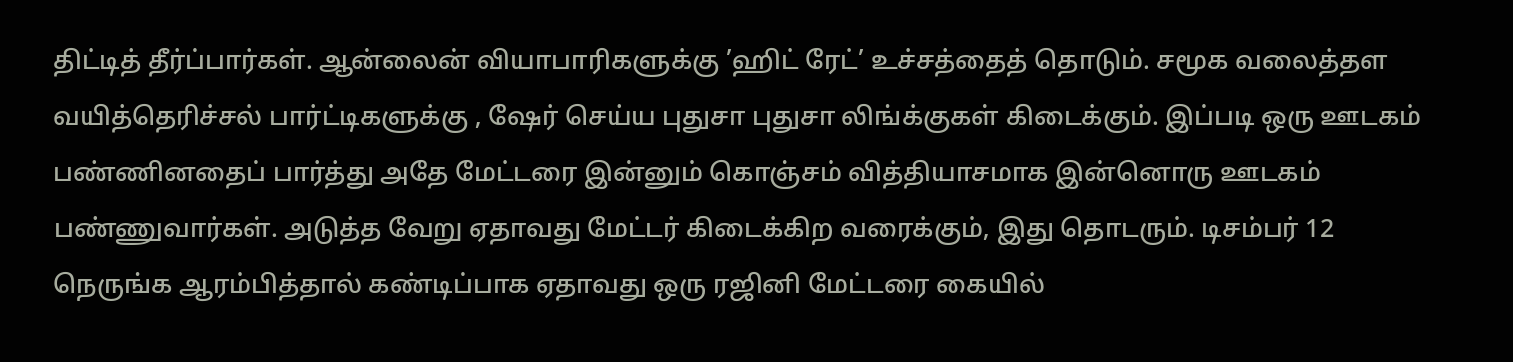திட்டித் தீர்ப்பார்கள். ஆன்லைன் வியாபாரிகளுக்கு ’ஹிட் ரேட்’ உச்சத்தைத் தொடும். சமூக வலைத்தள வயித்தெரிச்சல் பார்ட்டிகளுக்கு , ஷேர் செய்ய புதுசா புதுசா லிங்க்குகள் கிடைக்கும். இப்படி ஒரு ஊடகம் பண்ணினதைப் பார்த்து அதே மேட்டரை இன்னும் கொஞ்சம் வித்தியாசமாக இன்னொரு ஊடகம் பண்ணுவார்கள். அடுத்த வேறு ஏதாவது மேட்டர் கிடைக்கிற வரைக்கும், இது தொடரும். டிசம்பர் 12 நெருங்க ஆரம்பித்தால் கண்டிப்பாக ஏதாவது ஒரு ரஜினி மேட்டரை கையில்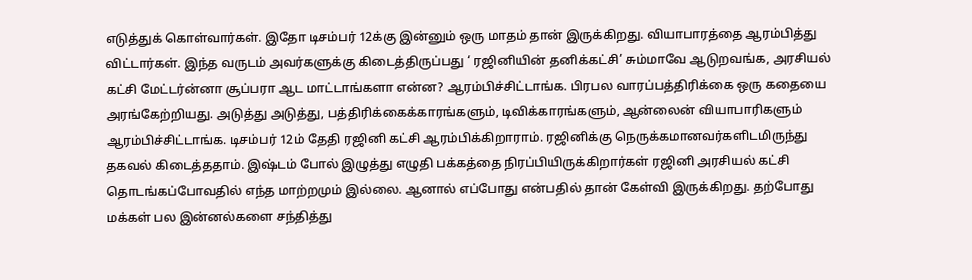எடுத்துக் கொள்வார்கள். இதோ டிசம்பர் 12க்கு இன்னும் ஒரு மாதம் தான் இருக்கிறது. வியாபாரத்தை ஆரம்பித்து விட்டார்கள். இந்த வருடம் அவர்களுக்கு கிடைத்திருப்பது ‘ ரஜினியின் தனிக்கட்சி’ சும்மாவே ஆடுறவங்க, அரசியல் கட்சி மேட்டர்ன்னா சூப்பரா ஆட மாட்டாங்களா என்ன? ஆரம்பிச்சிட்டாங்க. பிரபல வாரப்பத்திரிக்கை ஒரு கதையை அரங்கேற்றியது. அடுத்து அடுத்து, பத்திரிக்கைக்காரங்களும், டிவிக்காரங்களும், ஆன்லைன் வியாபாரிகளும் ஆரம்பிச்சிட்டாங்க. டிசம்பர் 12ம் தேதி ரஜினி கட்சி ஆரம்பிக்கிறாராம். ரஜினிக்கு நெருக்கமானவர்களிடமிருந்து தகவல் கிடைத்ததாம். இஷ்டம் போல் இழுத்து எழுதி பக்கத்தை நிரப்பியிருக்கிறார்கள் ரஜினி அரசியல் கட்சி தொடங்கப்போவதில் எந்த மாற்றமும் இல்லை. ஆனால் எப்போது என்பதில் தான் கேள்வி இருக்கிறது. தற்போது மக்கள் பல இன்னல்களை சந்தித்து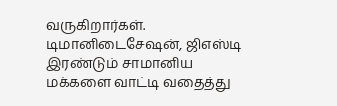வருகிறார்கள். டிமானிடைசேஷன், ஜிஎஸ்டி இரண்டும் சாமானிய மக்களை வாட்டி வதைத்து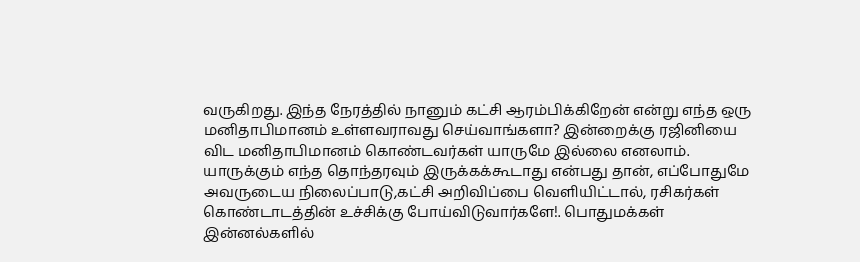வருகிறது. இந்த நேரத்தில் நானும் கட்சி ஆரம்பிக்கிறேன் என்று எந்த ஒரு மனிதாபிமானம் உள்ளவராவது செய்வாங்களா? இன்றைக்கு ரஜினியை விட மனிதாபிமானம் கொண்டவர்கள் யாருமே இல்லை எனலாம். யாருக்கும் எந்த தொந்தரவும் இருக்கக்கூடாது என்பது தான், எப்போதுமே அவருடைய நிலைப்பாடு,கட்சி அறிவிப்பை வெளியிட்டால், ரசிகர்கள் கொண்டாடத்தின் உச்சிக்கு போய்விடுவார்களே!. பொதுமக்கள் இன்னல்களில்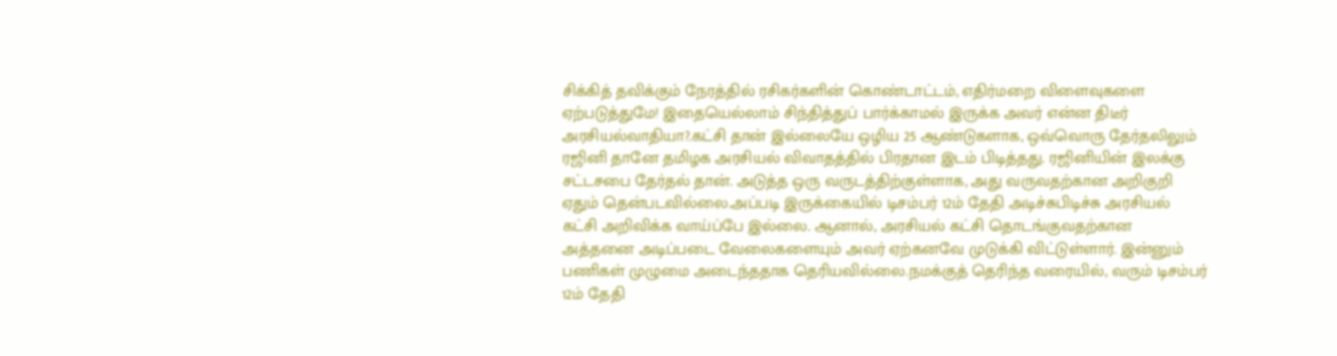சிக்கித் தவிக்கும் நேரத்தில் ரசிகர்களின் கொண்டாட்டம், எதிர்மறை விளைவுகளை ஏற்படுத்துமே! இதையெல்லாம் சிந்தித்துப் பார்க்காமல் இருக்க அவர் என்ன திடீர் அரசியல்வாதியா?.கட்சி தான் இல்லையே ஒழிய 25 ஆண்டுகளாக, ஒவ்வொரு தேர்தலிலும் ரஜினி தானே தமிழக அரசியல் விவாதத்தில் பிரதான இடம் பிடித்தது. ரஜினியின் இலக்கு சட்டசபை தேர்தல் தான். அடுத்த ஒரு வருடத்திற்குள்ளாக, அது வருவதற்கான அறிகுறி ஏதும் தென்படவில்லை.அப்படி இருக்கையில் டிசம்பர் 12ம் தேதி அடிச்சுபிடிச்சு அரசியல் கட்சி அறிவிக்க வாய்ப்பே இல்லை. ஆனால், அரசியல் கட்சி தொடங்குவதற்கான அத்தனை அடிப்படை வேலைகளையும் அவர் ஏற்கனவே முடுக்கி விட்டுள்ளார். இன்னும் பணிகள் முழுமை அடைந்ததாக தெரியவில்லை.நமக்குத் தெரிந்த வரையில், வரும் டிசம்பர் 12ம் தேதி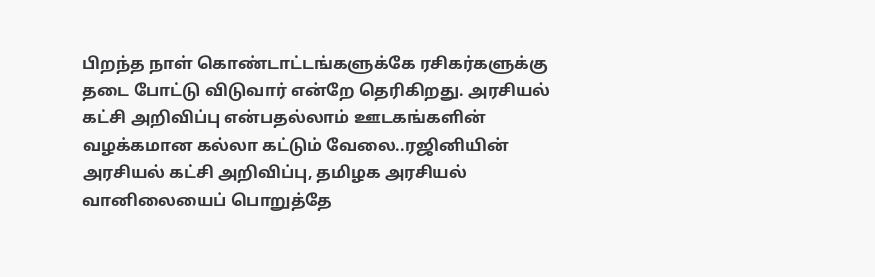பிறந்த நாள் கொண்டாட்டங்களுக்கே ரசிகர்களுக்கு தடை போட்டு விடுவார் என்றே தெரிகிறது. அரசியல் கட்சி அறிவிப்பு என்பதல்லாம் ஊடகங்களின் வழக்கமான கல்லா கட்டும் வேலை..ரஜினியின் அரசியல் கட்சி அறிவிப்பு, தமிழக அரசியல் வானிலையைப் பொறுத்தே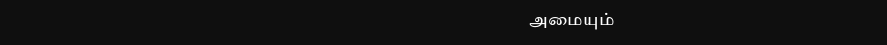அமையும்